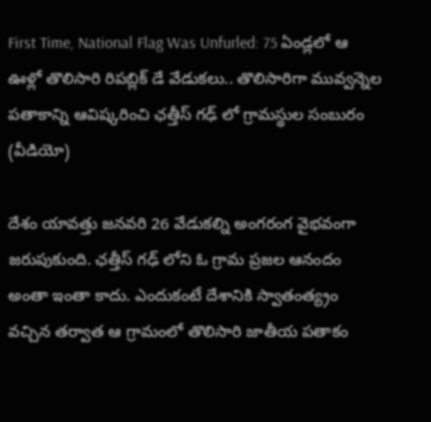First Time, National Flag Was Unfurled: 75 ఏండ్లలో ఆ ఊళ్లో తొలిసారి రిపబ్లిక్‌ డే వేడుకలు.. తొలిసారిగా మువ్వన్నెల పతాకాన్ని ఆవిష్కరించి ఛత్తీస్‌ గఢ్‌ లో గ్రామస్థుల సంబురం (వీడియో)

దేశం యావత్తు జనవరి 26 వేడుకల్ని అంగరంగ వైభవంగా జరుపుకుంది. ఛత్తీస్‌ గఢ్‌ లోని ఓ గ్రామ ప్రజల ఆనందం అంతా ఇంతా కాదు. ఎందుకంటే దేశానికి స్వాతంత్య్రం వచ్చిన తర్వాత ఆ గ్రామంలో తొలిసారి జాతీయ పతాకం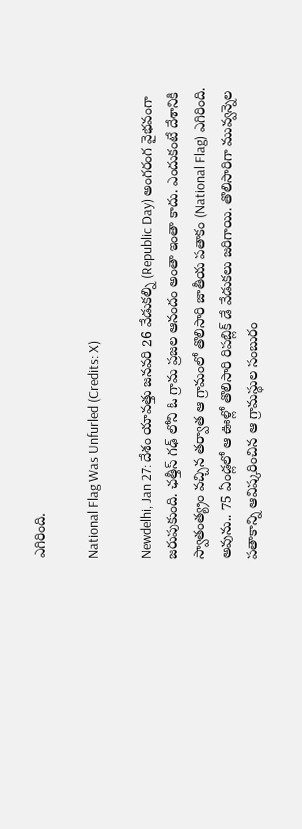ఎగిరింది.

National Flag Was Unfurled (Credits: X)

Newdelhi, Jan 27: దేశం యావత్తు జనవరి 26 వేడుకల్ని (Republic Day) అంగరంగ వైభవంగా జరుపుకుంది. ఛత్తీస్‌ గఢ్‌ లోని ఓ గ్రామ ప్రజల ఆనందం అంతా ఇంతా కాదు. ఎందుకంటే దేశానికి స్వాతంత్య్రం వచ్చిన తర్వాత ఆ గ్రామంలో తొలిసారి జాతీయ పతాకం (National Flag) ఎగిరింది. అవును.. 75 ఏండ్లలో ఆ ఊళ్లో తొలిసారి రిపబ్లిక్‌ డే వేడుకలు జరిగాయి. తొలిసారిగా మువ్వన్నెల పతాకాన్ని ఆవిష్కరించిన ఆ గ్రామస్థుల సంబురం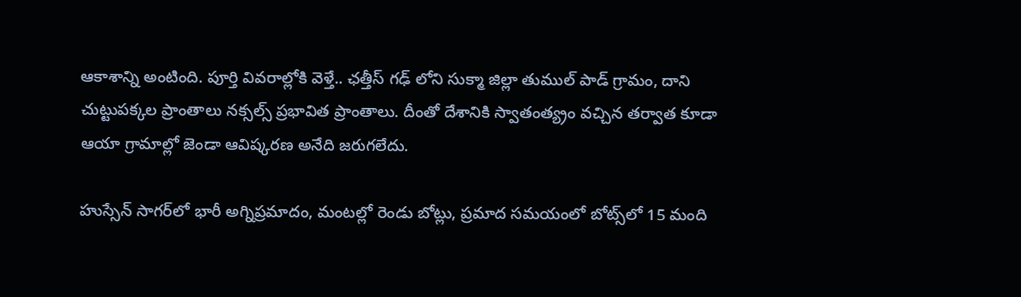ఆకాశాన్ని అంటింది. పూర్తి వివరాల్లోకి వెళ్తే.. ఛత్తీస్‌ గఢ్‌ లోని సుక్మా జిల్లా తుముల్‌ పాడ్‌ గ్రామం, దాని చుట్టుపక్కల ప్రాంతాలు నక్సల్స్ ప్రభావిత ప్రాంతాలు. దీంతో దేశానికి స్వాతంత్య్రం వచ్చిన తర్వాత కూడా ఆయా గ్రామాల్లో జెండా ఆవిష్కరణ అనేది జరుగలేదు.

హుస్సేన్ సాగర్‌లో భారీ అగ్నిప్రమాదం, మంటల్లో రెండు బోట్లు, ప్రమాద సమయంలో బోట్స్‌లో 15 మంది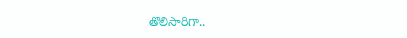తొలిసారిగా..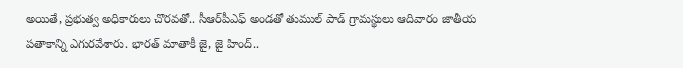అయితే, ప్రభుత్వ అధికారులు చొరవతో.. సీఆర్‌పీఎఫ్‌ అండతో తుముల్‌ పాడ్‌ గ్రామస్థులు ఆదివారం జాతీయ పతాకాన్ని ఎగురవేశారు. భారత్‌ మాతాకీ జై, జై హింద్‌..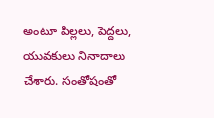అంటూ పిల్లలు, పెద్దలు, యువకులు నినాదాలు చేశారు. సంతోషంతో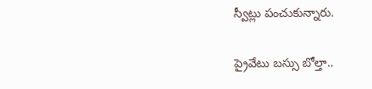స్వీట్లు పంచుకున్నారు.

ప్రైవేటు బస్సు బోల్తా..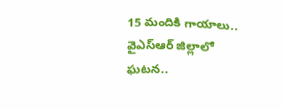15 మందికి గాయాలు.. వైఎస్ఆర్ జిల్లాలో ఘటన..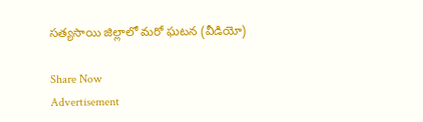సత్యసాయి జిల్లాలో మరో ఘటన (వీడియో)

Share Now
Advertisement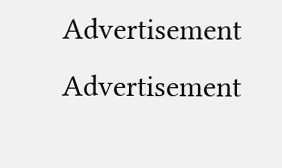Advertisement
Advertisement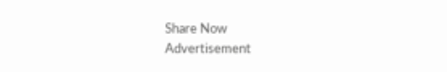Share Now
Advertisement